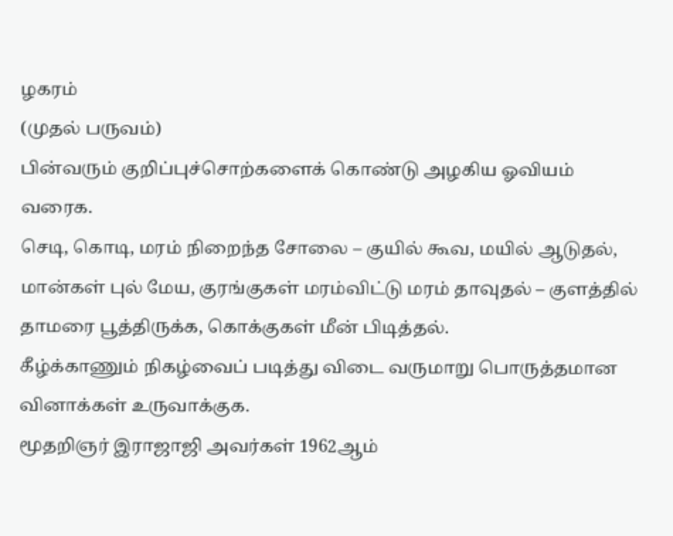ழகரம்
(முதல் பருவம்)
பின்வரும் குறிப்புச்சொற்களைக் கொண்டு அழகிய ஓவியம் வரைக.
செடி, கொடி, மரம் நிறைந்த சோலை – குயில் கூவ, மயில் ஆடுதல், மான்கள் புல் மேய, குரங்குகள் மரம்விட்டு மரம் தாவுதல் – குளத்தில் தாமரை பூத்திருக்க, கொக்குகள் மீன் பிடித்தல்.
கீழ்க்காணும் நிகழ்வைப் படித்து விடை வருமாறு பொருத்தமான வினாக்கள் உருவாக்குக.
மூதறிஞர் இராஜாஜி அவர்கள் 1962ஆம்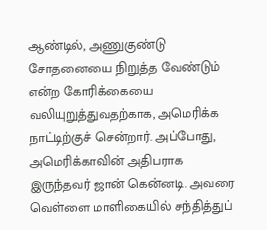ஆண்டில், அணுகுண்டு சோதனையை நிறுத்த வேண்டும் என்ற கோரிக்கையை வலியுறுத்துவதற்காக, அமெரிக்க நாட்டிற்குச் சென்றார். அப்போது, அமெரிக்காவின் அதிபராக இருந்தவர் ஜான் கென்னடி. அவரை வெள்ளை மாளிகையில் சந்தித்துப்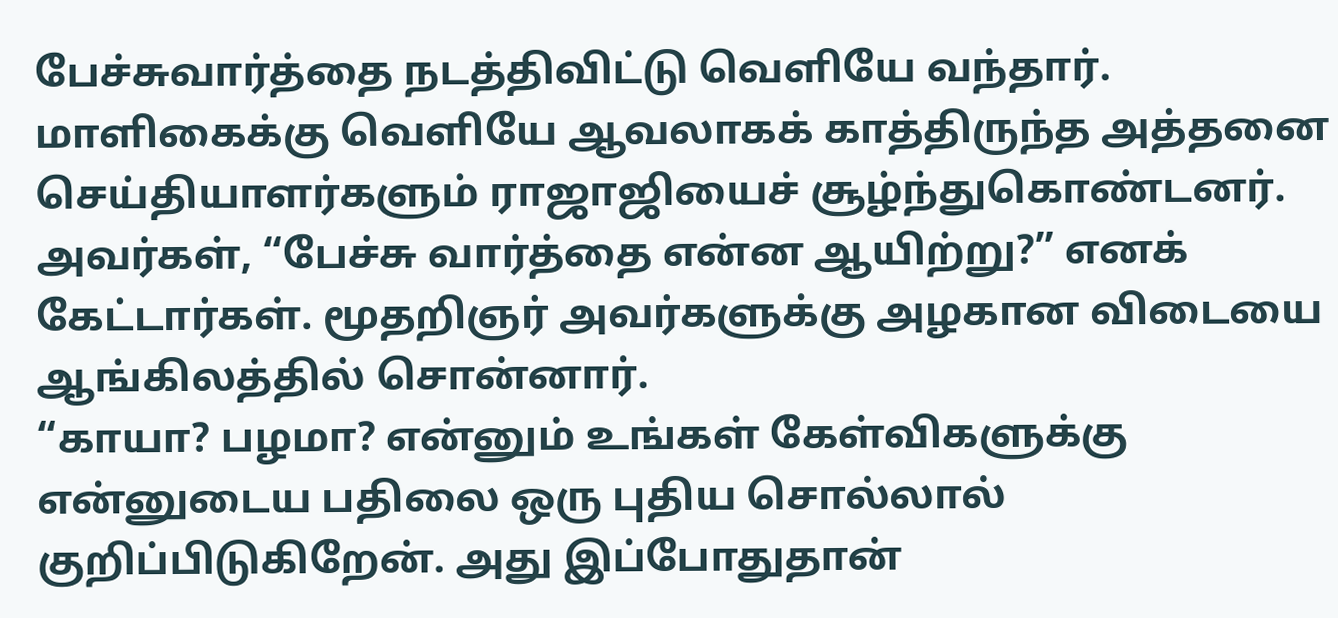பேச்சுவார்த்தை நடத்திவிட்டு வெளியே வந்தார்.
மாளிகைக்கு வெளியே ஆவலாகக் காத்திருந்த அத்தனை செய்தியாளர்களும் ராஜாஜியைச் சூழ்ந்துகொண்டனர். அவர்கள், “பேச்சு வார்த்தை என்ன ஆயிற்று?” எனக் கேட்டார்கள். மூதறிஞர் அவர்களுக்கு அழகான விடையை ஆங்கிலத்தில் சொன்னார்.
“காயா? பழமா? என்னும் உங்கள் கேள்விகளுக்கு என்னுடைய பதிலை ஒரு புதிய சொல்லால் குறிப்பிடுகிறேன். அது இப்போதுதான்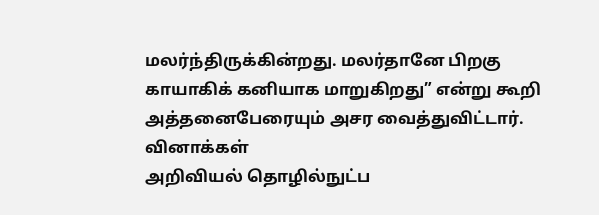மலர்ந்திருக்கின்றது. மலர்தானே பிறகு காயாகிக் கனியாக மாறுகிறது” என்று கூறி அத்தனைபேரையும் அசர வைத்துவிட்டார்.
வினாக்கள்
அறிவியல் தொழில்நுட்ப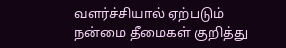வளர்ச்சியால் ஏற்படும் நன்மை தீமைகள் குறித்து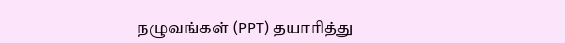நழுவங்கள் (PPT) தயாரித்து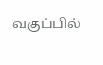வகுப்பில்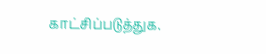காட்சிப்படுத்துக.